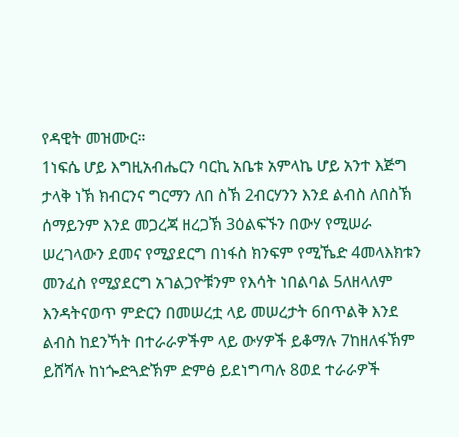የዳዊት መዝሙር።
1ነፍሴ ሆይ እግዚአብሔርን ባርኪ አቤቱ አምላኬ ሆይ አንተ እጅግ ታላቅ ነኽ ክብርንና ግርማን ለበ ስኽ 2ብርሃንን እንደ ልብስ ለበስኽ ሰማይንም እንደ መጋረጃ ዘረጋኽ 3ዕልፍኙን በውሃ የሚሠራ ሠረገላውን ደመና የሚያደርግ በነፋስ ክንፍም የሚኼድ 4መላእክቱን መንፈስ የሚያደርግ አገልጋዮቹንም የእሳት ነበልባል 5ለዘላለም እንዳትናወጥ ምድርን በመሠረቷ ላይ መሠረታት 6በጥልቅ እንደ ልብስ ከደንኻት በተራራዎችም ላይ ውሃዎች ይቆማሉ 7ከዘለፋኽም ይሸሻሉ ከነጐድጓድኽም ድምፅ ይደነግጣሉ 8ወደ ተራራዎች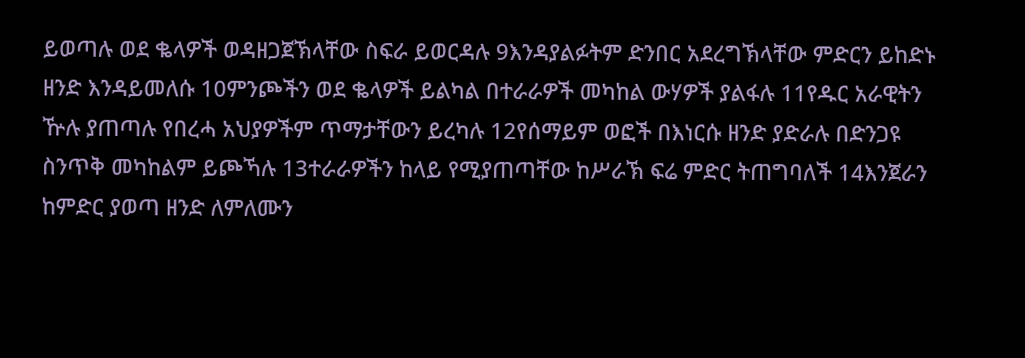ይወጣሉ ወደ ቈላዎች ወዳዘጋጀኽላቸው ስፍራ ይወርዳሉ 9እንዳያልፉትም ድንበር አደረግኽላቸው ምድርን ይከድኑ ዘንድ እንዳይመለሱ 10ምንጮችን ወደ ቈላዎች ይልካል በተራራዎች መካከል ውሃዎች ያልፋሉ 11የዱር አራዊትን ዅሉ ያጠጣሉ የበረሓ አህያዎችም ጥማታቸውን ይረካሉ 12የሰማይም ወፎች በእነርሱ ዘንድ ያድራሉ በድንጋዩ ስንጥቅ መካከልም ይጮኻሉ 13ተራራዎችን ከላይ የሚያጠጣቸው ከሥራኽ ፍሬ ምድር ትጠግባለች 14እንጀራን ከምድር ያወጣ ዘንድ ለምለሙን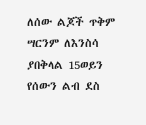ለሰው ልጆች ጥቅም ሣርንም ለእንስሳ ያበቅላል 15ወይን የሰውን ልብ ደስ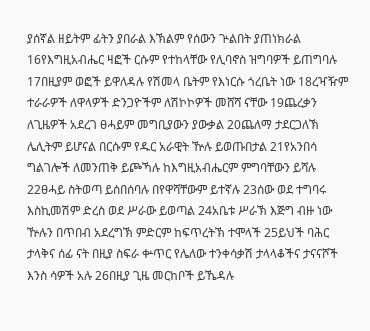ያሰኛል ዘይትም ፊትን ያበራል እኽልም የሰውን ጕልበት ያጠነክራል 16የእግዚአብሔር ዛፎች ርሱም የተከላቸው የሊባኖስ ዝግባዎች ይጠግባሉ 17በዚያም ወፎች ይዋለዳሉ የሽመላ ቤትም የእነርሱ ጎረቤት ነው 18ረዣዥም ተራራዎች ለዋላዎች ድንጋዮችም ለሽኮኮዎች መሸሻ ናቸው 19ጨረቃን ለጊዜዎች አደረገ ፀሓይም መግቢያውን ያውቃል 20ጨለማ ታደርጋለኽ ሌሊትም ይሆናል በርሱም የዱር አራዊት ዅሉ ይወጡበታል 21የአንበሳ ግልገሎች ለመንጠቅ ይጮኻሉ ከእግዚአብሔርም ምግባቸውን ይሻሉ 22ፀሓይ ስትወጣ ይሰበሰባሉ በየዋሻቸውም ይተኛሉ 23ሰው ወደ ተግባሩ እስኪመሽም ድረስ ወደ ሥራው ይወጣል 24አቤቱ ሥራኽ እጅግ ብዙ ነው ዅሉን በጥበብ አደረግኽ ምድርም ከፍጥረትኽ ተሞላች 25ይህች ባሕር ታላቅና ሰፊ ናት በዚያ ስፍራ ቍጥር የሌለው ተንቀሳቃሽ ታላላቆችና ታናናሾች እንስ ሳዎች አሉ 26በዚያ ጊዜ መርከቦች ይኼዳሉ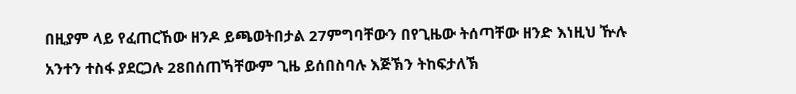በዚያም ላይ የፈጠርኸው ዘንዶ ይጫወትበታል 27ምግባቸውን በየጊዜው ትሰጣቸው ዘንድ እነዚህ ዅሉ አንተን ተስፋ ያደርጋሉ 28በሰጠኻቸውም ጊዜ ይሰበስባሉ እጅኽን ትከፍታለኽ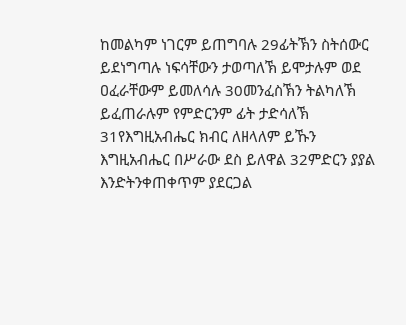ከመልካም ነገርም ይጠግባሉ 29ፊትኽን ስትሰውር ይደነግጣሉ ነፍሳቸውን ታወጣለኽ ይሞታሉም ወደ ዐፈራቸውም ይመለሳሉ 30መንፈስኽን ትልካለኽ ይፈጠራሉም የምድርንም ፊት ታድሳለኽ 31የእግዚአብሔር ክብር ለዘላለም ይኹን እግዚአብሔር በሥራው ደስ ይለዋል 32ምድርን ያያል እንድትንቀጠቀጥም ያደርጋል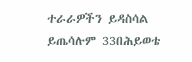ተራራዎችን ይዳስሳል ይጤሳሉም 33በሕይወቴ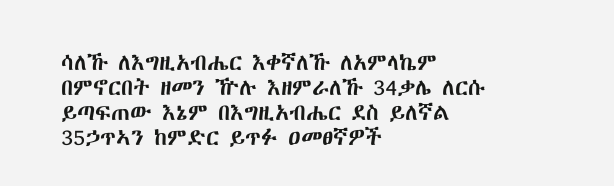ሳለኹ ለእግዚአብሔር እቀኛለኹ ለአምላኬም በምኖርበት ዘመን ዅሉ እዘምራለኹ 34ቃሌ ለርሱ ይጣፍጠው እኔም በእግዚአብሔር ደስ ይለኛል 35ኃጥኣን ከምድር ይጥፉ ዐመፀኛዎች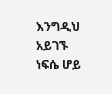እንግዲህ አይገኙ ነፍሴ ሆይ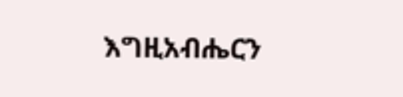እግዚአብሔርን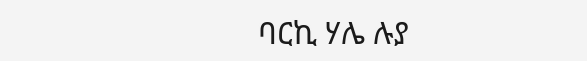ባርኪ ሃሌ ሉያ